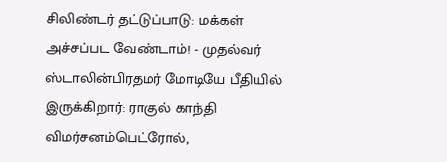சிலிண்டர் தட்டுப்பாடு: மக்கள் அச்சப்பட வேண்டாம்! - முதல்வர் ஸ்டாலின்பிரதமர் மோடியே பீதியில் இருக்கிறார்: ராகுல் காந்தி விமர்சனம்பெட்ரோல்,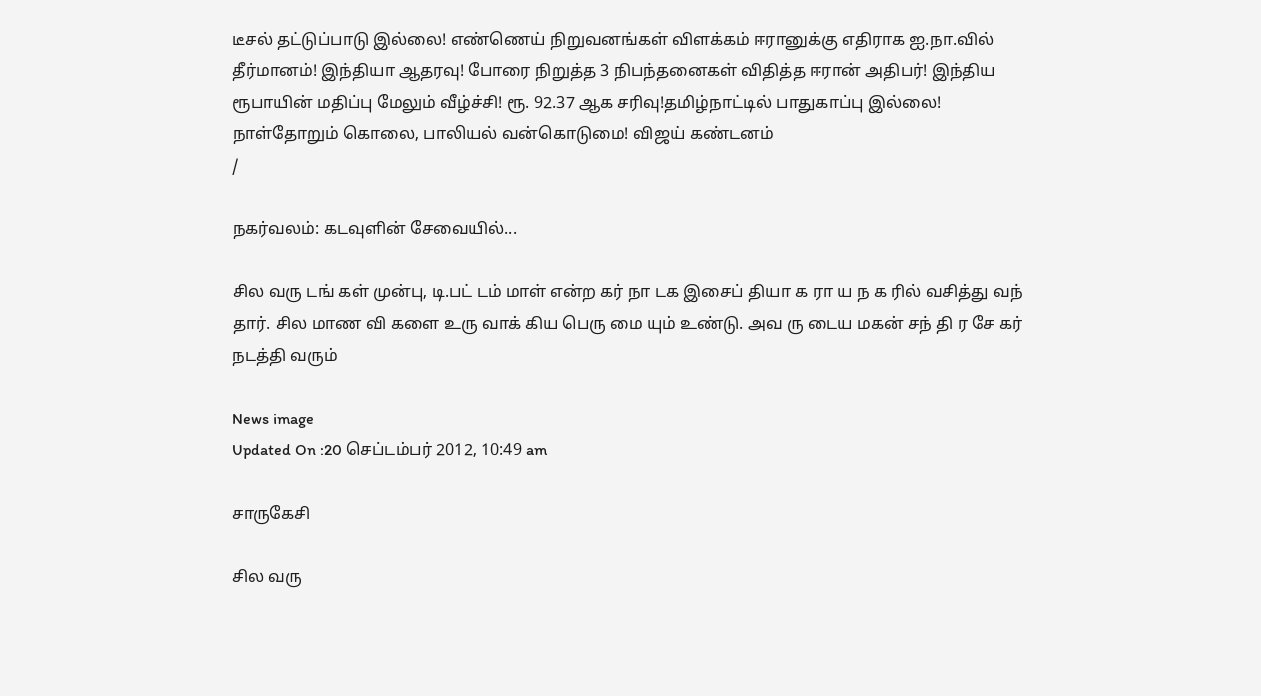டீசல் தட்டுப்பாடு இல்லை! எண்ணெய் நிறுவனங்கள் விளக்கம் ஈரானுக்கு எதிராக ஐ.நா.வில் தீர்மானம்! இந்தியா ஆதரவு! போரை நிறுத்த 3 நிபந்தனைகள் விதித்த ஈரான் அதிபர்! இந்திய ரூபாயின் மதிப்பு மேலும் வீழ்ச்சி! ரூ. 92.37 ஆக சரிவு!தமிழ்நாட்டில் பாதுகாப்பு இல்லை! நாள்தோறும் கொலை, பாலியல் வன்கொடுமை! விஜய் கண்டனம்
/

நகர்வலம்: கடவுளின் சேவையில்...

சில வரு டங் கள் முன்பு, டி.பட் டம் மாள் என்ற கர் நா டக இசைப் தியா க ரா ய ந க ரில் வசித்து வந் தார். சில மாண வி களை உரு வாக் கிய பெரு மை யும் உண்டு. அவ ரு டைய மகன் சந் தி ர சே கர் நடத்தி வரும்

News image
Updated On :20 செப்டம்பர் 2012, 10:49 am

சாருகேசி

சில வரு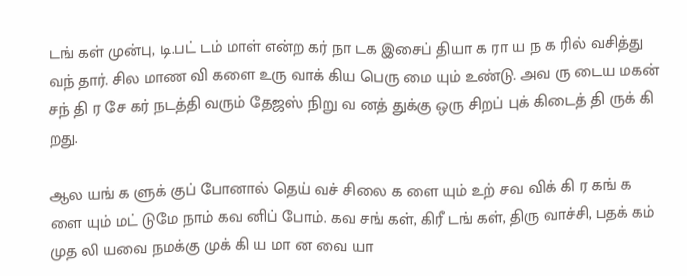டங் கள் முன்பு, டி.பட் டம் மாள் என்ற கர் நா டக இசைப் தியா க ரா ய ந க ரில் வசித்து வந் தார். சில மாண வி களை உரு வாக் கிய பெரு மை யும் உண்டு. அவ ரு டைய மகன் சந் தி ர சே கர் நடத்தி வரும் தேஜஸ் நிறு வ னத் துக்கு ஒரு சிறப் புக் கிடைத் தி ருக் கி றது.

ஆல யங் க ளுக் குப் போனால் தெய் வச் சிலை க ளை யும் உற் சவ விக் கி ர கங் க ளை யும் மட் டுமே நாம் கவ னிப் போம். கவ சங் கள், கிரீ டங் கள், திரு வாச்சி, பதக் கம் முத லி யவை நமக்கு முக் கி ய மா ன வை யா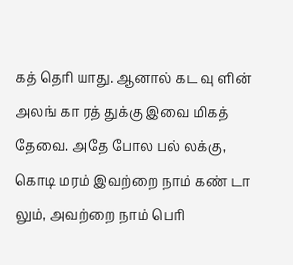கத் தெரி யாது. ஆனால் கட வு ளின் அலங் கா ரத் துக்கு இவை மிகத் தேவை. அதே போல பல் லக்கு, கொடி மரம் இவற்றை நாம் கண் டா லும், அவற்றை நாம் பெரி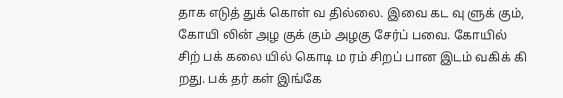தாக எடுத் துக் கொள் வ தில்லை. இவை கட வு ளுக் கும், கோயி லின் அழ குக் கும் அழகு சேர்ப் பவை. கோயில் சிற் பக் கலை யில் கொடி ம ரம் சிறப் பான இடம் வகிக் கி றது. பக் தர் கள் இங்கே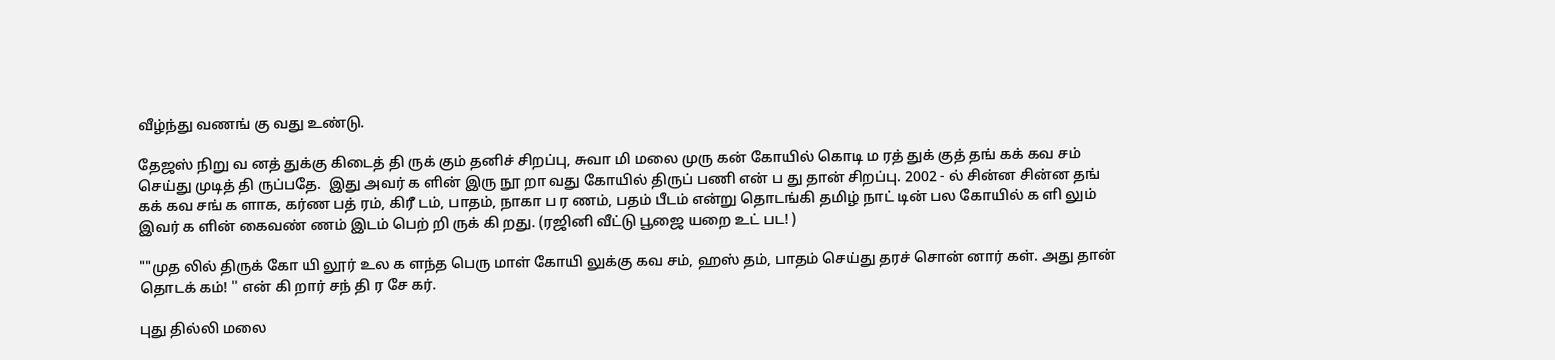வீழ்ந்து வணங் கு வது உண்டு.

தேஜஸ் நிறு வ னத் துக்கு கிடைத் தி ருக் கும் தனிச் சிறப்பு, சுவா மி மலை முரு கன் கோயில் கொடி ம ரத் துக் குத் தங் கக் கவ சம் செய்து முடித் தி ருப்பதே.  இது அவர் க ளின் இரு நூ றா வது கோயில் திருப் பணி என் ப து தான் சிறப்பு. 2002 - ல் சின்ன சின்ன தங் கக் கவ சங் க ளாக, கர்ண பத் ரம், கிரீ டம், பாதம், நாகா ப ர ணம், பதம் பீடம் என்று தொடங்கி தமிழ் நாட் டின் பல கோயில் க ளி லும் இவர் க ளின் கைவண் ணம் இடம் பெற் றி ருக் கி றது. (ரஜினி வீட்டு பூஜை யறை உட் பட! )

""முத லில் திருக் கோ யி லூர் உல க ளந்த பெரு மாள் கோயி லுக்கு கவ சம், ஹஸ் தம், பாதம் செய்து தரச் சொன் னார் கள். அது தான் தொடக் கம்! '' என் கி றார் சந் தி ர சே கர்.

புது தில்லி மலை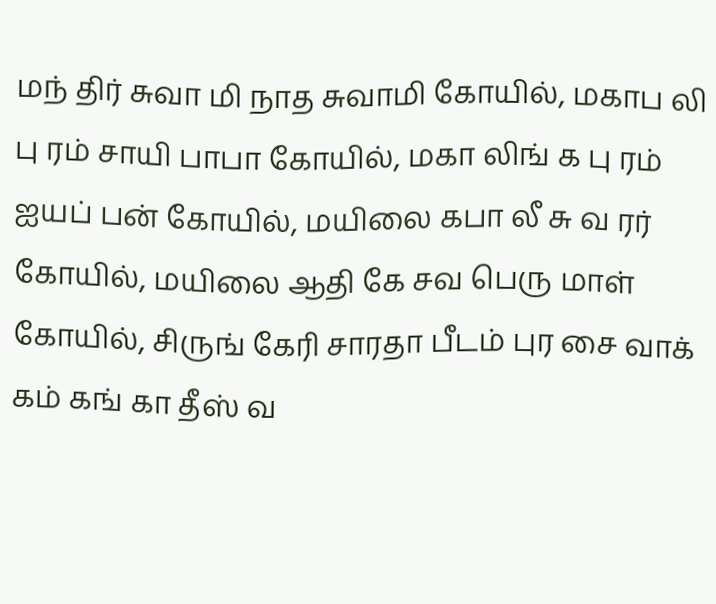மந் திர் சுவா மி நாத சுவாமி கோயில், மகாப லி பு ரம் சாயி பாபா கோயில், மகா லிங் க பு ரம் ஐயப் பன் கோயில், மயிலை கபா லீ சு வ ரர் கோயில், மயிலை ஆதி கே சவ பெரு மாள் கோயில், சிருங் கேரி சாரதா பீடம் புர சை வாக் கம் கங் கா தீஸ் வ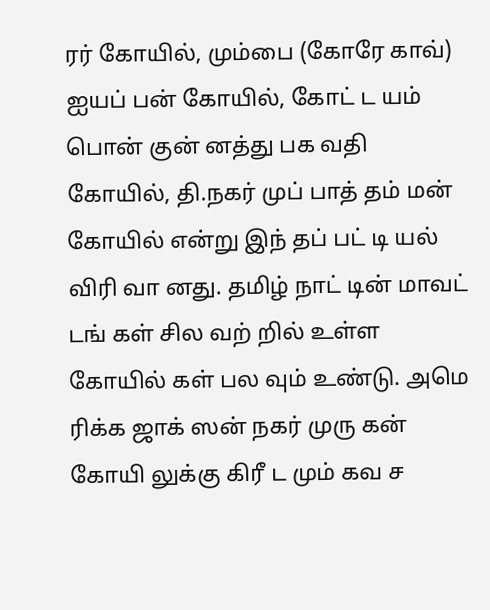ரர் கோயில், மும்பை (கோரே காவ்) ஐயப் பன் கோயில், கோட் ட யம் பொன் குன் னத்து பக வதி கோயில், தி.நகர் முப் பாத் தம் மன் கோயில் என்று இந் தப் பட் டி யல் விரி வா னது. தமிழ் நாட் டின் மாவட் டங் கள் சில வற் றில் உள்ள கோயில் கள் பல வும் உண்டு. அமெ ரிக்க ஜாக் ஸன் நகர் முரு கன் கோயி லுக்கு கிரீ ட மும் கவ ச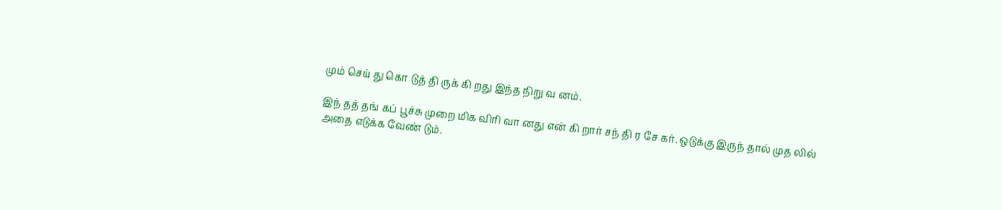மும் செய் து கொ டுத் தி ருக் கி றது இந்த நிறு வ னம்.

இந் தத் தங் கப் பூச்சு முறை மிக விரி வா னது என் கி றார் சந் தி ர சே கர். ஒடுக்கு இருந் தால் முத லில் அதை எடுக்க வேண் டும்.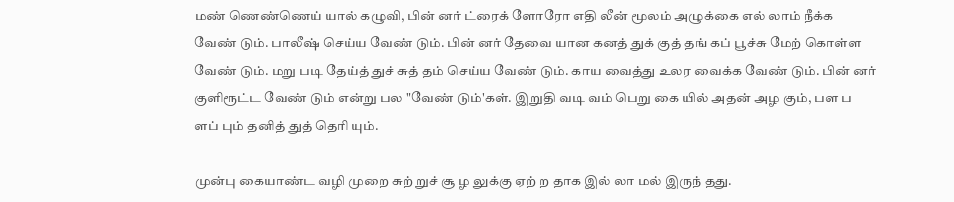மண் ணெண்ணெய் யால் கழுவி, பின் னர் ட்ரைக் ளோரோ எதி லீன் மூலம் அழுக்கை எல் லாம் நீக்க வேண் டும். பாலீஷ் செய்ய வேண் டும். பின் னர் தேவை யான கனத் துக் குத் தங் கப் பூச்சு மேற் கொள்ள வேண் டும். மறு படி தேய்த் துச் சுத் தம் செய்ய வேண் டும். காய வைத்து உலர வைக்க வேண் டும். பின் னர் குளிரூட்ட வேண் டும் என்று பல "வேண் டும்'கள். இறுதி வடி வம் பெறு கை யில் அதன் அழ கும், பள ப ளப் பும் தனித் துத் தெரி யும்.

முன்பு கையாண்ட வழி முறை சுற் றுச் சூ ழ லுக்கு ஏற் ற தாக இல் லா மல் இருந் தது.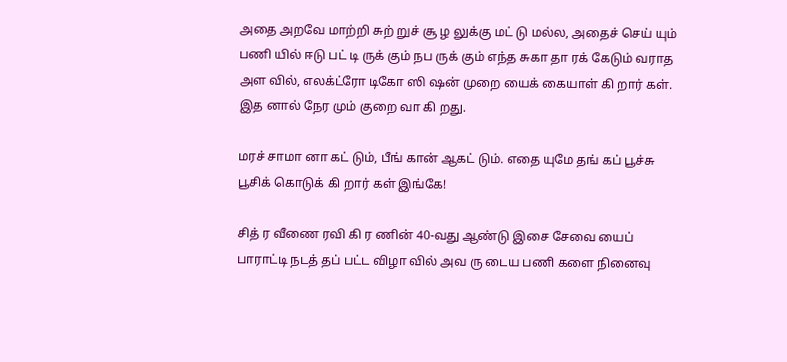அதை அறவே மாற்றி சுற் றுச் சூ ழ லுக்கு மட் டு மல்ல, அதைச் செய் யும் பணி யில் ஈடு பட் டி ருக் கும் நப ருக் கும் எந்த சுகா தா ரக் கேடும் வராத அள வில், எலக்ட்ரோ டிகோ ஸி ஷன் முறை யைக் கையாள் கி றார் கள். இத னால் நேர மும் குறை வா கி றது.

மரச் சாமா னா கட் டும், பீங் கான் ஆகட் டும். எதை யுமே தங் கப் பூச்சு பூசிக் கொடுக் கி றார் கள் இங்கே!

சித் ர வீணை ரவி கி ர ணின் 40-வது ஆண்டு இசை சேவை யைப் பாராட்டி நடத் தப் பட்ட விழா வில் அவ ரு டைய பணி களை நினைவு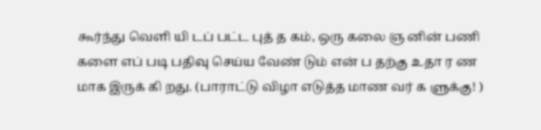கூர்ந்து வெளி யி டப் பட்ட புத் த கம், ஒரு கலை ஞ னின் பணி களை எப் படி பதிவு செய்ய வேண் டும் என் ப தற்கு உதா ர ண மாக இருக் கி றது. (பாராட்டு விழா எடுத்த மாண வர் க ளுக்கு! )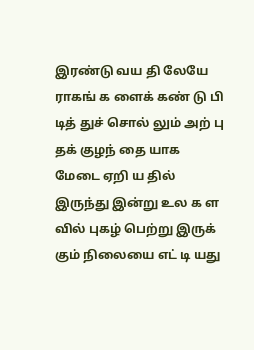இரண்டு வய தி லேயே ராகங் க ளைக் கண் டு பி டித் துச் சொல் லும் அற் பு தக் குழந் தை யாக மேடை ஏறி ய தில் இருந்து இன்று உல க ள வில் புகழ் பெற்று இருக் கும் நிலையை எட் டி யது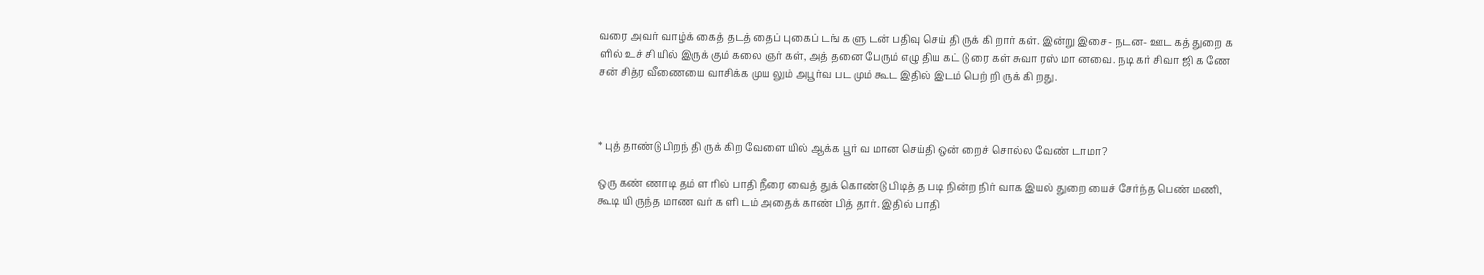வரை அவர் வாழ்க் கைத் தடத் தைப் புகைப் டங் க ளு டன் பதிவு செய் தி ருக் கி றார் கள். இன்று இசை- நடன- ஊட கத் துறை க ளில் உச் சி யில் இருக் கும் கலை ஞர் கள், அத் தனை பேரும் எழு திய கட் டு ரை கள் சுவா ரஸ் மா னவை. நடி கர் சிவா ஜி க ணே சன் சித்ர வீணையை வாசிக்க முய லும் அபூர்வ பட மும் கூட இதில் இடம் பெற் றி ருக் கி றது.



* புத் தாண்டு பிறந் தி ருக் கிற வேளை யில் ஆக்க பூர் வ மான செய்தி ஒன் றைச் சொல்ல வேண் டாமா?

ஒரு கண் ணாடி தம் ள ரில் பாதி நீரை வைத் துக் கொண்டு பிடித் த படி நின்ற நிர் வாக இயல் துறை யைச் சேர்ந்த பெண் மணி, கூடி யி ருந்த மாண வர் க ளி டம் அதைக் காண் பித் தார். இதில் பாதி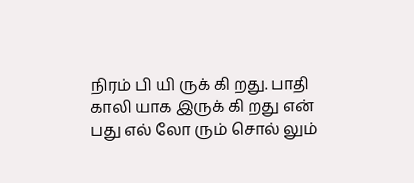நிரம் பி யி ருக் கி றது. பாதி காலி யாக இருக் கி றது என் பது எல் லோ ரும் சொல் லும்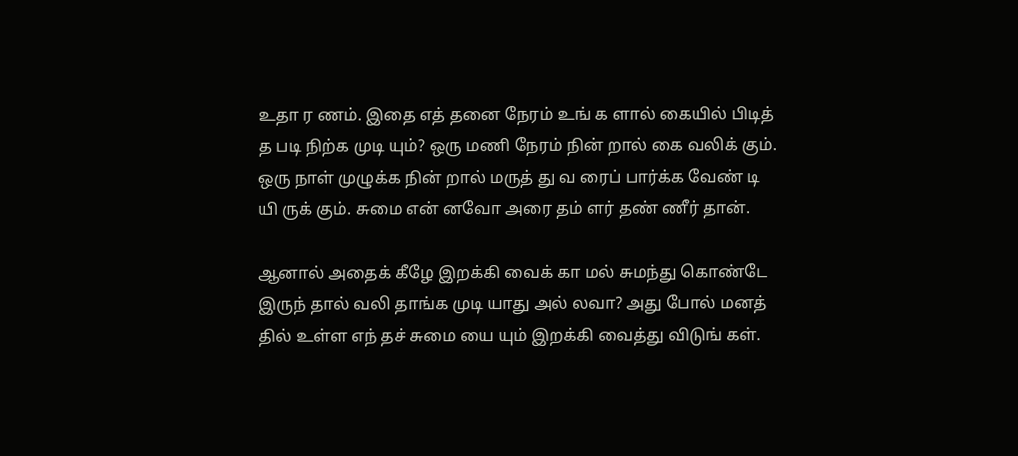உதா ர ணம். இதை எத் தனை நேரம் உங் க ளால் கையில் பிடித் த படி நிற்க முடி யும்? ஒரு மணி நேரம் நின் றால் கை வலிக் கும். ஒரு நாள் முழுக்க நின் றால் மருத் து வ ரைப் பார்க்க வேண் டி யி ருக் கும். சுமை என் னவோ அரை தம் ளர் தண் ணீர் தான்.

ஆனால் அதைக் கீழே இறக்கி வைக் கா மல் சுமந்து கொண்டே இருந் தால் வலி தாங்க முடி யாது அல் லவா? அது போல் மனத் தில் உள்ள எந் தச் சுமை யை யும் இறக்கி வைத்து விடுங் கள்.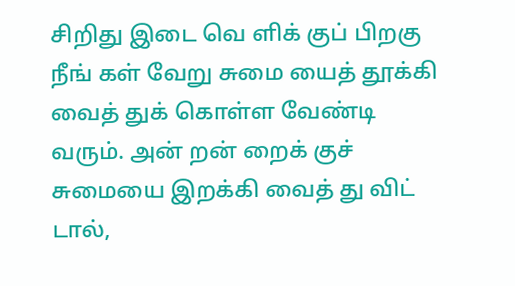சிறிது இடை வெ ளிக் குப் பிறகு நீங் கள் வேறு சுமை யைத் தூக்கி வைத் துக் கொள்ள வேண்டி வரும். அன் றன் றைக் குச் சுமையை இறக்கி வைத் து விட் டால்,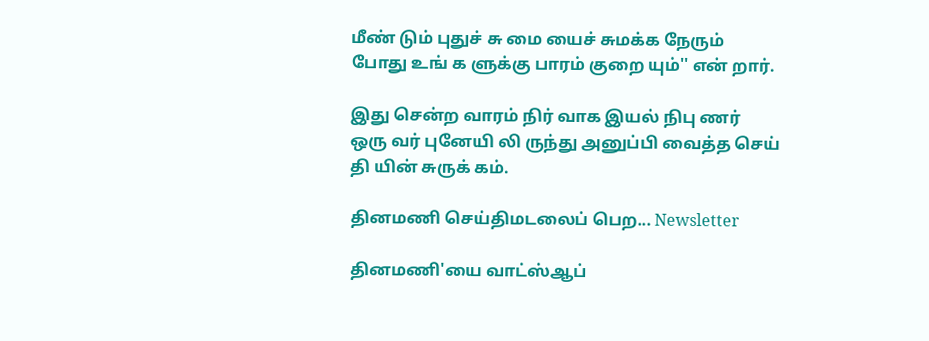மீண் டும் புதுச் சு மை யைச் சுமக்க நேரும் போது உங் க ளுக்கு பாரம் குறை யும்'' என் றார்.

இது சென்ற வாரம் நிர் வாக இயல் நிபு ணர் ஒரு வர் புனேயி லி ருந்து அனுப்பி வைத்த செய் தி யின் சுருக் கம்.

தினமணி செய்திமடலைப் பெற... Newsletter

தினமணி'யை வாட்ஸ்ஆப்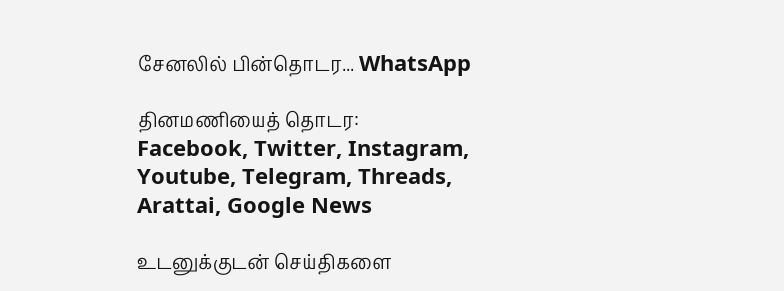சேனலில் பின்தொடர... WhatsApp

தினமணியைத் தொடர: Facebook, Twitter, Instagram, Youtube, Telegram, Threads, Arattai, Google News

உடனுக்குடன் செய்திகளை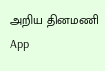அறிய தினமணி App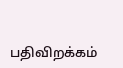பதிவிறக்கம்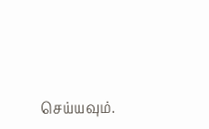செய்யவும்.